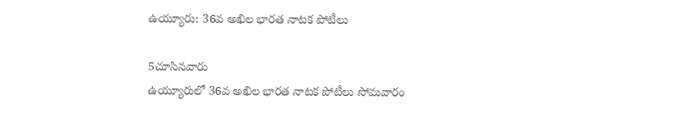ఉయ్యూరు: 36వ అఖిల భారత నాటక పోటీలు

5చూసినవారు
ఉయ్యూరులో 36వ అఖిల భారత నాటక పోటీలు సోమవారం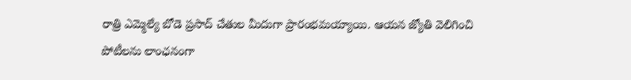రాత్రి ఎమ్మెల్యే బోడె ప్రసాద్ చేతుల మీదుగా ప్రారంభమయ్యాయి. ఆయన జ్యోతి వెలిగించి పోటీలను లాంఛనంగా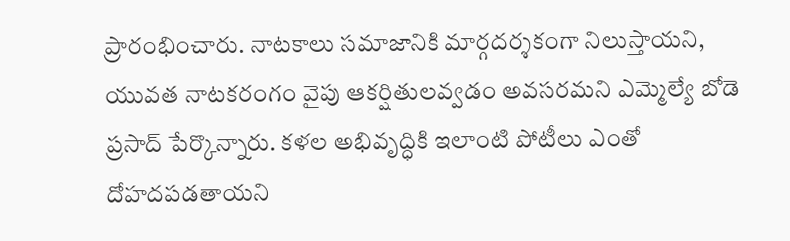ప్రారంభించారు. నాటకాలు సమాజానికి మార్గదర్శకంగా నిలుస్తాయని, యువత నాటకరంగం వైపు ఆకర్షితులవ్వడం అవసరమని ఎమ్మెల్యే బోడె ప్రసాద్ పేర్కొన్నారు. కళల అభివృద్ధికి ఇలాంటి పోటీలు ఎంతో దోహదపడతాయని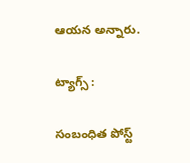ఆయన అన్నారు.

ట్యాగ్స్ :

సంబంధిత పోస్ట్